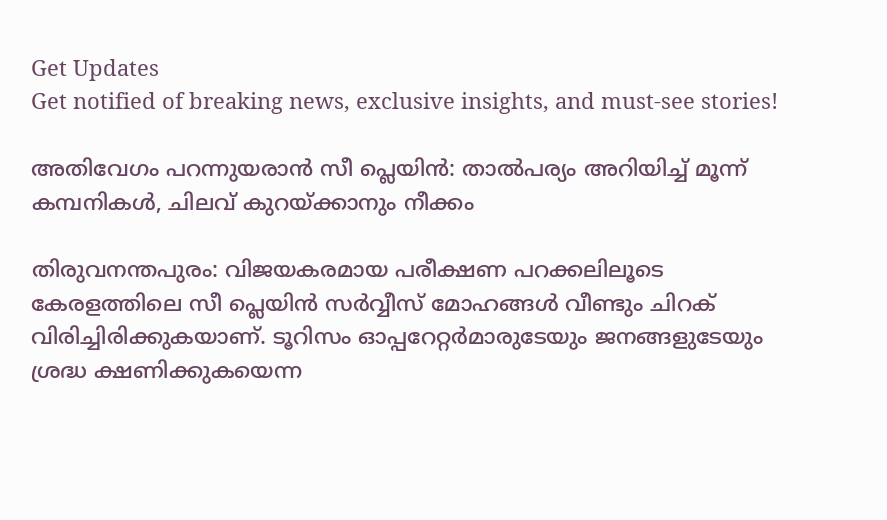Get Updates
Get notified of breaking news, exclusive insights, and must-see stories!

അതിവേഗം പറന്നുയരാന്‍ സീ പ്ലെയിന്‍: താല്‍പര്യം അറിയിച്ച് മൂന്ന് കമ്പനികള്‍, ചിലവ് കുറയ്ക്കാനും നീക്കം

തിരുവനന്തപുരം: വിജയകരമായ പരീക്ഷണ പറക്കലിലൂടെ കേരളത്തിലെ സീ പ്ലെയിന്‍ സർവ്വീസ് മോഹങ്ങള്‍ വീണ്ടും ചിറക് വിരിച്ചിരിക്കുകയാണ്. ടൂറിസം ഓപ്പറേറ്റർമാരുടേയും ജനങ്ങളുടേയും ശ്രദ്ധ ക്ഷണിക്കുകയെന്ന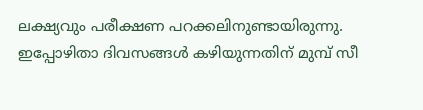ലക്ഷ്യവും പരീക്ഷണ പറക്കലിനുണ്ടായിരുന്നു. ഇപ്പോഴിതാ ദിവസങ്ങള്‍ കഴിയുന്നതിന് മുമ്പ് സീ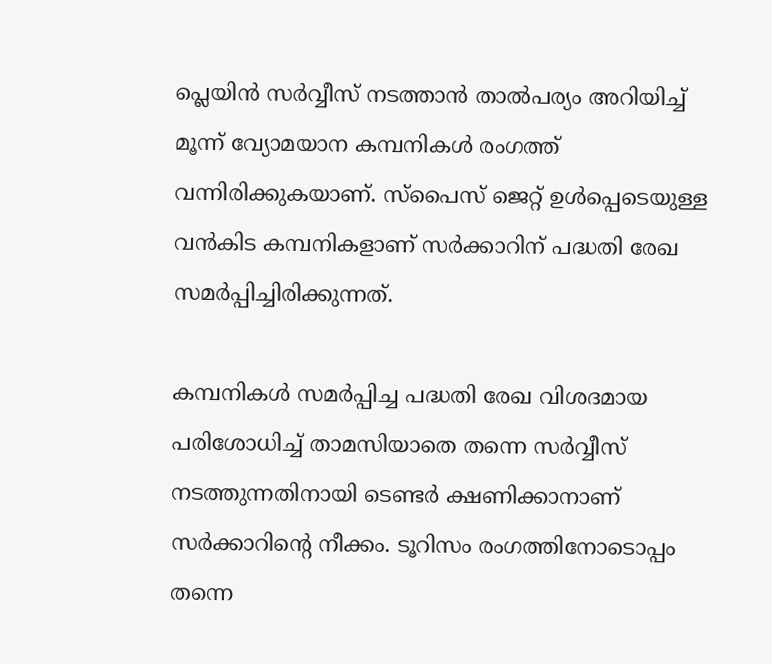പ്ലെയിന്‍ സർവ്വീസ് നടത്താന്‍ താല്‍പര്യം അറിയിച്ച് മൂന്ന് വ്യോമയാന കമ്പനികള്‍ രംഗത്ത് വന്നിരിക്കുകയാണ്. സ്പൈസ് ജെറ്റ് ഉള്‍പ്പെടെയുള്ള വൻകിട കമ്പനികളാണ് സർക്കാറിന് പദ്ധതി രേഖ സമർപ്പിച്ചിരിക്കുന്നത്.

കമ്പനികള്‍ സമർപ്പിച്ച പദ്ധതി രേഖ വിശദമായ പരിശോധിച്ച് താമസിയാതെ തന്നെ സർവ്വീസ് നടത്തുന്നതിനായി ടെണ്ടർ ക്ഷണിക്കാനാണ് സർക്കാറിന്റെ നീക്കം. ടൂറിസം രംഗത്തിനോടൊപ്പം തന്നെ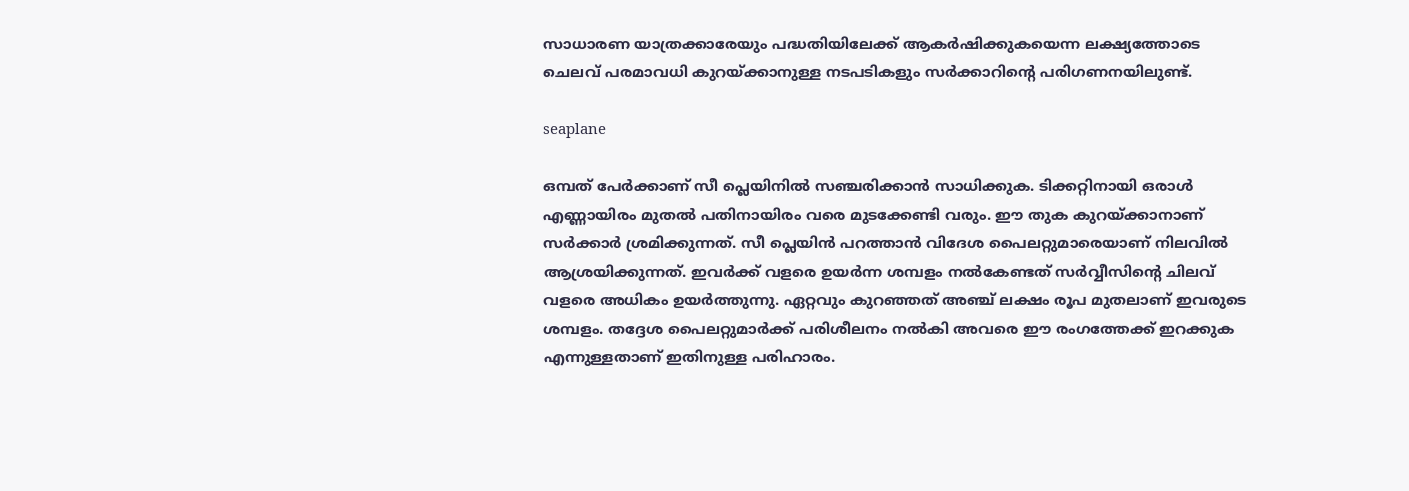സാധാരണ യാത്രക്കാരേയും പദ്ധതിയിലേക്ക് ആകർഷിക്കുകയെന്ന ലക്ഷ്യത്തോടെ ചെലവ് പരമാവധി കുറയ്ക്കാനുള്ള നടപടികളും സർക്കാറിന്റെ പരിഗണനയിലുണ്ട്.

seaplane

ഒമ്പത് പേർക്കാണ് സീ പ്ലെയിനില്‍ സഞ്ചരിക്കാന്‍ സാധിക്കുക. ടിക്കറ്റിനായി ഒരാള്‍ എണ്ണായിരം മുതല്‍ പതിനായിരം വരെ മുടക്കേണ്ടി വരും. ഈ തുക കുറയ്ക്കാനാണ് സർക്കാർ ശ്രമിക്കുന്നത്. സീ പ്ലെയിന്‍ പറത്താന്‍ വിദേശ പൈലറ്റുമാരെയാണ് നിലവില്‍ ആശ്രയിക്കുന്നത്. ഇവർക്ക് വളരെ ഉയർന്ന ശമ്പളം നല്‍കേണ്ടത് സർവ്വീസിന്റെ ചിലവ് വളരെ അധികം ഉയർത്തുന്നു. ഏറ്റവും കുറഞ്ഞത് അഞ്ച് ലക്ഷം രൂപ മുതലാണ് ഇവരുടെ ശമ്പളം. തദ്ദേശ പൈലറ്റുമാർക്ക് പരിശീലനം നല്‍കി അവരെ ഈ രംഗത്തേക്ക് ഇറക്കുക എന്നുള്ളതാണ് ഇതിനുള്ള പരിഹാരം.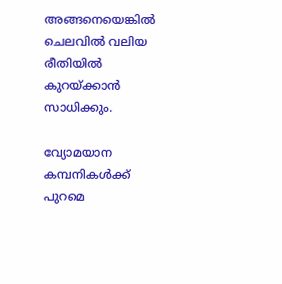അങ്ങനെയെങ്കില്‍ ചെലവില്‍ വലിയ രീതിയില്‍ കുറയ്ക്കാന്‍ സാധിക്കും.

വ്യോമയാന കമ്പനികള്‍ക്ക് പുറമെ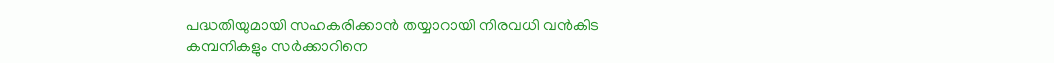പദ്ധതിയുമായി സഹകരിക്കാന്‍ തയ്യാറായി നിരവധി വന്‍കിട കമ്പനികളും സർക്കാറിനെ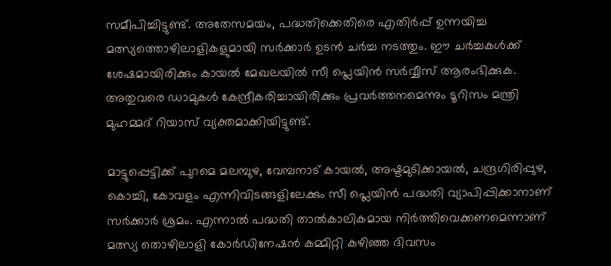സമീപിച്ചിട്ടുണ്ട്. അതേസമയം, പദ്ധതിക്കെതിരെ എതിർപ്പ് ഉന്നയിച്ച മത്സ്യത്തൊഴിലാളികളുമായി സർക്കാർ ഉടന്‍ ചർച്ച നടത്തും. ഈ ചർച്ചകള്‍ക്ക് ശേഷമായിരിക്കും കായല്‍ മേഖലയില്‍ സീ പ്ലെയിന്‍ സർവ്വീസ് ആരംഭിക്കുക. അതുവരെ ഡാമുകള്‍ കേന്ദ്രീകരിച്ചായിരിക്കും പ്രവർത്തനമെന്നും ടൂറിസം മന്ത്രി മുഹമ്മദ് റിയാസ് വ്യക്തമാക്കിയിട്ടുണ്ട്.

മാട്ടുപ്പെട്ടിക്ക് പുറമെ മലമ്പുഴ, വേമ്പനാട് കായൽ, അഷ്ടമുടിക്കായൽ, ചന്ദ്രഗിരിപ്പുഴ, കൊച്ചി, കോവളം എന്നിവിടങ്ങളിലേക്കും സീ പ്ലെയിന്‍ പദ്ധതി വ്യാപിപ്പിക്കാനാണ് സർക്കാർ ശ്രമം. എന്നാല്‍ പദ്ധതി താല്‍കാലികമായ നിർത്തിവെക്കണമെന്നാണ് മത്സ്യ തൊഴിലാളി കോർഡിനേഷന്‍ കമ്മിറ്റി കഴിഞ്ഞ ദിവസം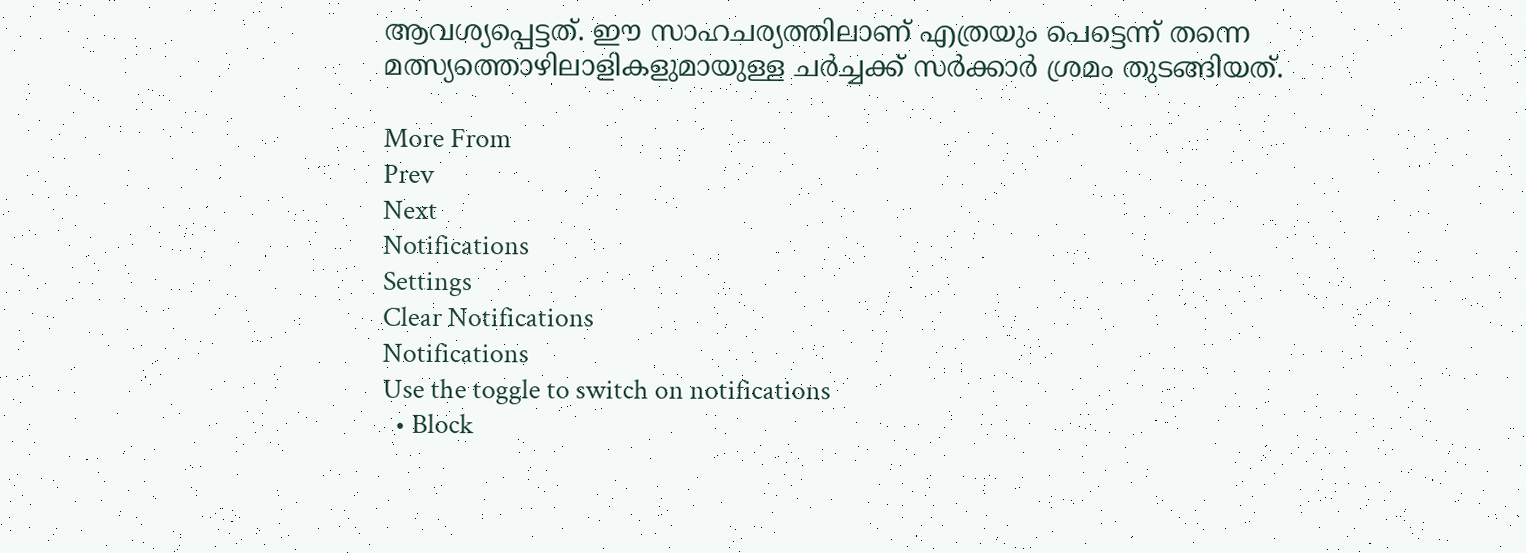ആവശ്യപ്പെട്ടത്. ഈ സാഹചര്യത്തിലാണ് എത്രയും പെട്ടെന്ന് തന്നെ മത്സ്യത്തൊഴിലാളികളുമായുള്ള ചർച്ചക്ക് സർക്കാർ ശ്രമം തുടങ്ങിയത്.

More From
Prev
Next
Notifications
Settings
Clear Notifications
Notifications
Use the toggle to switch on notifications
  • Block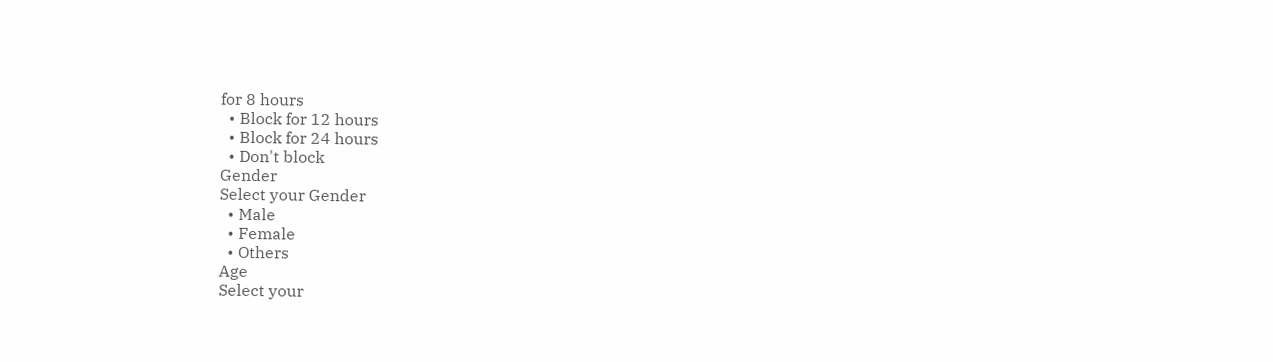for 8 hours
  • Block for 12 hours
  • Block for 24 hours
  • Don't block
Gender
Select your Gender
  • Male
  • Female
  • Others
Age
Select your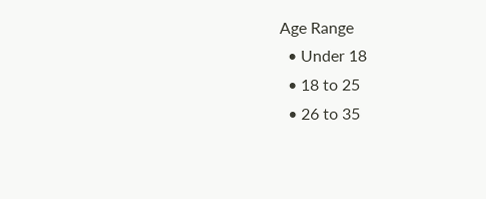Age Range
  • Under 18
  • 18 to 25
  • 26 to 35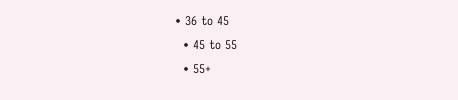• 36 to 45
  • 45 to 55
  • 55+